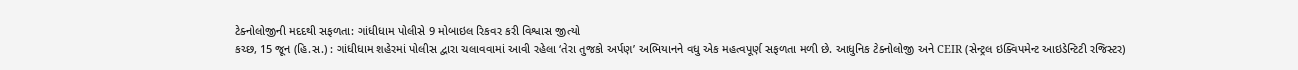ટેક્નોલોજીની મદદથી સફળતા: ગાંધીધામ પોલીસે 9 મોબાઇલ રિકવર કરી વિશ્વાસ જીત્યો
કચ્છ, 15 જૂન (હિ.સ.) : ગાંધીધામ શહેરમાં પોલીસ દ્વારા ચલાવવામાં આવી રહેલા ‘તેરા તુજકો અર્પણ’ અભિયાનને વધુ એક મહત્વપૂર્ણ સફળતા મળી છે. આધુનિક ટેક્નોલોજી અને CEIR (સેન્ટ્રલ ઇક્વિપમેન્ટ આઇડેન્ટિટી રજિસ્ટર)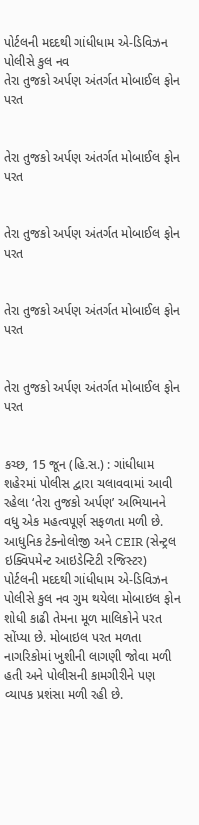પોર્ટલની મદદથી ગાંધીધામ એ-ડિવિઝન પોલીસે કુલ નવ
તેરા તુજકો અર્પણ અંતર્ગત મોબાઈલ ફોન પરત


તેરા તુજકો અર્પણ અંતર્ગત મોબાઈલ ફોન પરત


તેરા તુજકો અર્પણ અંતર્ગત મોબાઈલ ફોન પરત


તેરા તુજકો અર્પણ અંતર્ગત મોબાઈલ ફોન પરત


તેરા તુજકો અર્પણ અંતર્ગત મોબાઈલ ફોન પરત


કચ્છ, 15 જૂન (હિ.સ.) : ગાંધીધામ શહેરમાં પોલીસ દ્વારા ચલાવવામાં આવી રહેલા ‘તેરા તુજકો અર્પણ’ અભિયાનને વધુ એક મહત્વપૂર્ણ સફળતા મળી છે. આધુનિક ટેક્નોલોજી અને CEIR (સેન્ટ્રલ ઇક્વિપમેન્ટ આઇડેન્ટિટી રજિસ્ટર) પોર્ટલની મદદથી ગાંધીધામ એ-ડિવિઝન પોલીસે કુલ નવ ગુમ થયેલા મોબાઇલ ફોન શોધી કાઢી તેમના મૂળ માલિકોને પરત સોંપ્યા છે. મોબાઇલ પરત મળતા નાગરિકોમાં ખુશીની લાગણી જોવા મળી હતી અને પોલીસની કામગીરીને પણ વ્યાપક પ્રશંસા મળી રહી છે.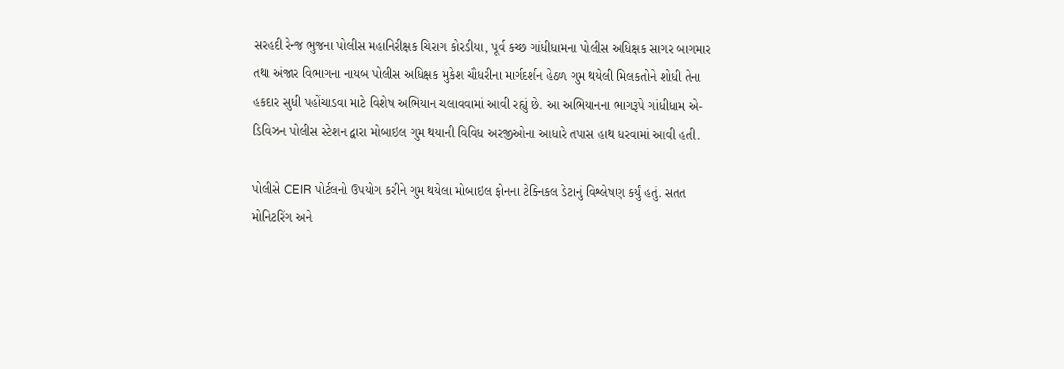સરહદી રેન્જ ભુજના પોલીસ મહાનિરીક્ષક ચિરાગ કોરડીયા, પૂર્વ કચ્છ ગાંધીધામના પોલીસ અધિક્ષક સાગર બાગમાર તથા અંજાર વિભાગના નાયબ પોલીસ અધિક્ષક મુકેશ ચૌધરીના માર્ગદર્શન હેઠળ ગુમ થયેલી મિલકતોને શોધી તેના હકદાર સુધી પહોંચાડવા માટે વિશેષ અભિયાન ચલાવવામાં આવી રહ્યું છે. આ અભિયાનના ભાગરૂપે ગાંધીધામ એ-ડિવિઝન પોલીસ સ્ટેશન દ્વારા મોબાઇલ ગુમ થયાની વિવિધ અરજીઓના આધારે તપાસ હાથ ધરવામાં આવી હતી.

પોલીસે CEIR પોર્ટલનો ઉપયોગ કરીને ગુમ થયેલા મોબાઇલ ફોનના ટેક્નિકલ ડેટાનું વિશ્લેષણ કર્યું હતું. સતત મોનિટરિંગ અને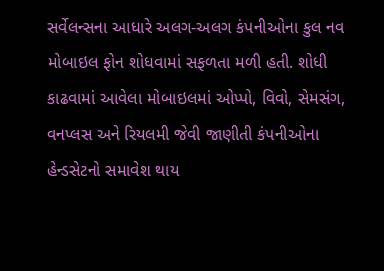સર્વેલન્સના આધારે અલગ-અલગ કંપનીઓના કુલ નવ મોબાઇલ ફોન શોધવામાં સફળતા મળી હતી. શોધી કાઢવામાં આવેલા મોબાઇલમાં ઓપ્પો, વિવો, સેમસંગ, વનપ્લસ અને રિયલમી જેવી જાણીતી કંપનીઓના હેન્ડસેટનો સમાવેશ થાય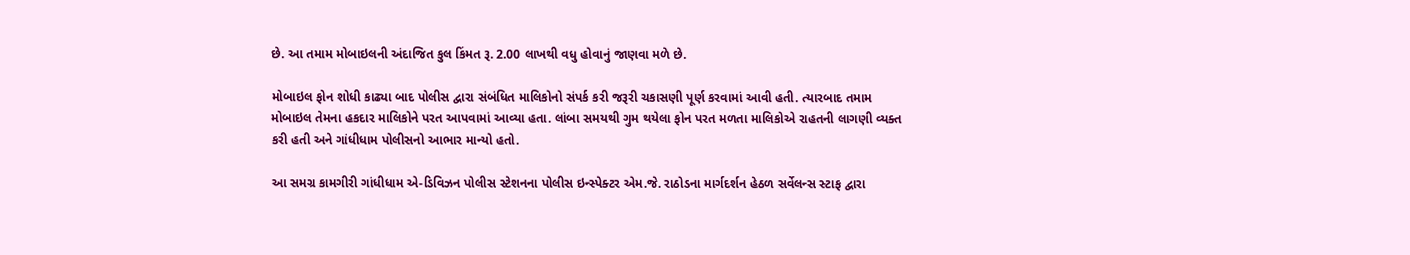છે. આ તમામ મોબાઇલની અંદાજિત કુલ કિંમત રૂ. 2.00 લાખથી વધુ હોવાનું જાણવા મળે છે.

મોબાઇલ ફોન શોધી કાઢ્યા બાદ પોલીસ દ્વારા સંબંધિત માલિકોનો સંપર્ક કરી જરૂરી ચકાસણી પૂર્ણ કરવામાં આવી હતી. ત્યારબાદ તમામ મોબાઇલ તેમના હકદાર માલિકોને પરત આપવામાં આવ્યા હતા. લાંબા સમયથી ગુમ થયેલા ફોન પરત મળતા માલિકોએ રાહતની લાગણી વ્યક્ત કરી હતી અને ગાંધીધામ પોલીસનો આભાર માન્યો હતો.

આ સમગ્ર કામગીરી ગાંધીધામ એ-ડિવિઝન પોલીસ સ્ટેશનના પોલીસ ઇન્સ્પેક્ટર એમ.જે. રાઠોડના માર્ગદર્શન હેઠળ સર્વેલન્સ સ્ટાફ દ્વારા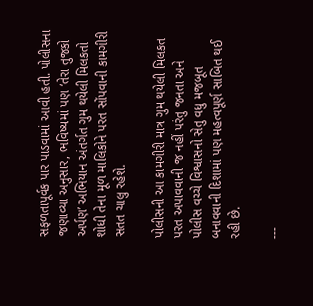સફળતાપૂર્વક પાર પાડવામાં આવી હતી. પોલીસના જણાવ્યા અનુસાર, ભવિષ્યમાં પણ ‘તેરા તુજકો અર્પણ’ અભિયાન અંતર્ગત ગુમ થયેલી મિલકતો શોધી તેના મૂળ માલિકોને પરત સોંપવાની કામગીરી સતત ચાલુ રહેશે.

પોલીસની આ કામગીરી માત્ર ગુમ થયેલી મિલકત પરત અપાવવાની જ નહીં પરંતુ જનતા અને પોલીસ વચ્ચે વિશ્વાસનો સેતુ વધુ મજબૂત બનાવવાની દિશામાં પણ મહત્વપૂર્ણ સાબિત થઈ રહી છે.

---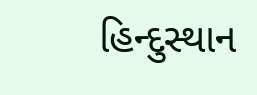હિન્દુસ્થાન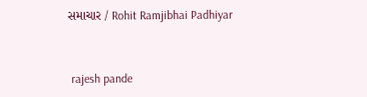સમાચાર / Rohit Ramjibhai Padhiyar


 rajesh pande